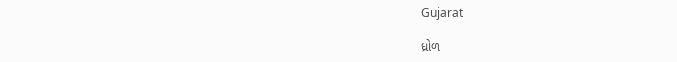Gujarat

ધ્રોળ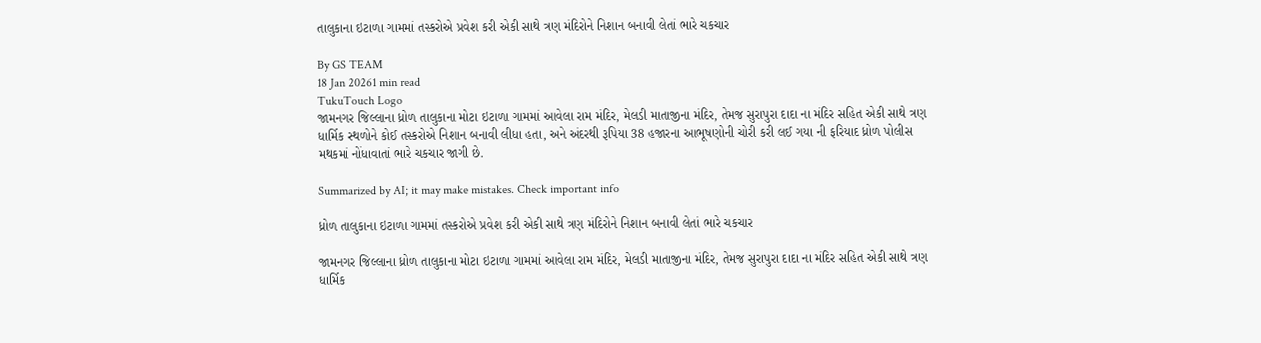તાલુકાના ઇટાળા ગામમાં તસ્કરોએ પ્રવેશ કરી એકી સાથે ત્રણ મંદિરોને નિશાન બનાવી લેતાં ભારે ચકચાર

By GS TEAM
18 Jan 20261 min read
TukuTouch Logo
જામનગર જિલ્લાના ધ્રોળ તાલુકાના મોટા ઇટાળા ગામમાં આવેલા રામ મંદિર, મેલડી માતાજીના મંદિર, તેમજ સુરાપુરા દાદા ના મંદિર સહિત એકી સાથે ત્રણ ધાર્મિક સ્થળોને કોઈ તસ્કરોએ નિશાન બનાવી લીધા હતા, અને અંદરથી રૂપિયા 38 હજારના આભૂષણોની ચોરી કરી લઈ ગયા ની ફરિયાદ ધ્રોળ પોલીસ મથકમાં નોંધાવાતાં ભારે ચકચાર જાગી છે.

Summarized by AI; it may make mistakes. Check important info

ધ્રોળ તાલુકાના ઇટાળા ગામમાં તસ્કરોએ પ્રવેશ કરી એકી સાથે ત્રણ મંદિરોને નિશાન બનાવી લેતાં ભારે ચકચાર

જામનગર જિલ્લાના ધ્રોળ તાલુકાના મોટા ઇટાળા ગામમાં આવેલા રામ મંદિર, મેલડી માતાજીના મંદિર, તેમજ સુરાપુરા દાદા ના મંદિર સહિત એકી સાથે ત્રણ ધાર્મિક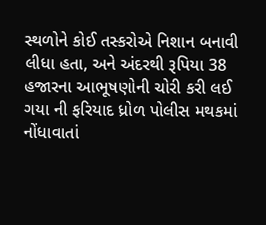સ્થળોને કોઈ તસ્કરોએ નિશાન બનાવી લીધા હતા, અને અંદરથી રૂપિયા 38 હજારના આભૂષણોની ચોરી કરી લઈ ગયા ની ફરિયાદ ધ્રોળ પોલીસ મથકમાં નોંધાવાતાં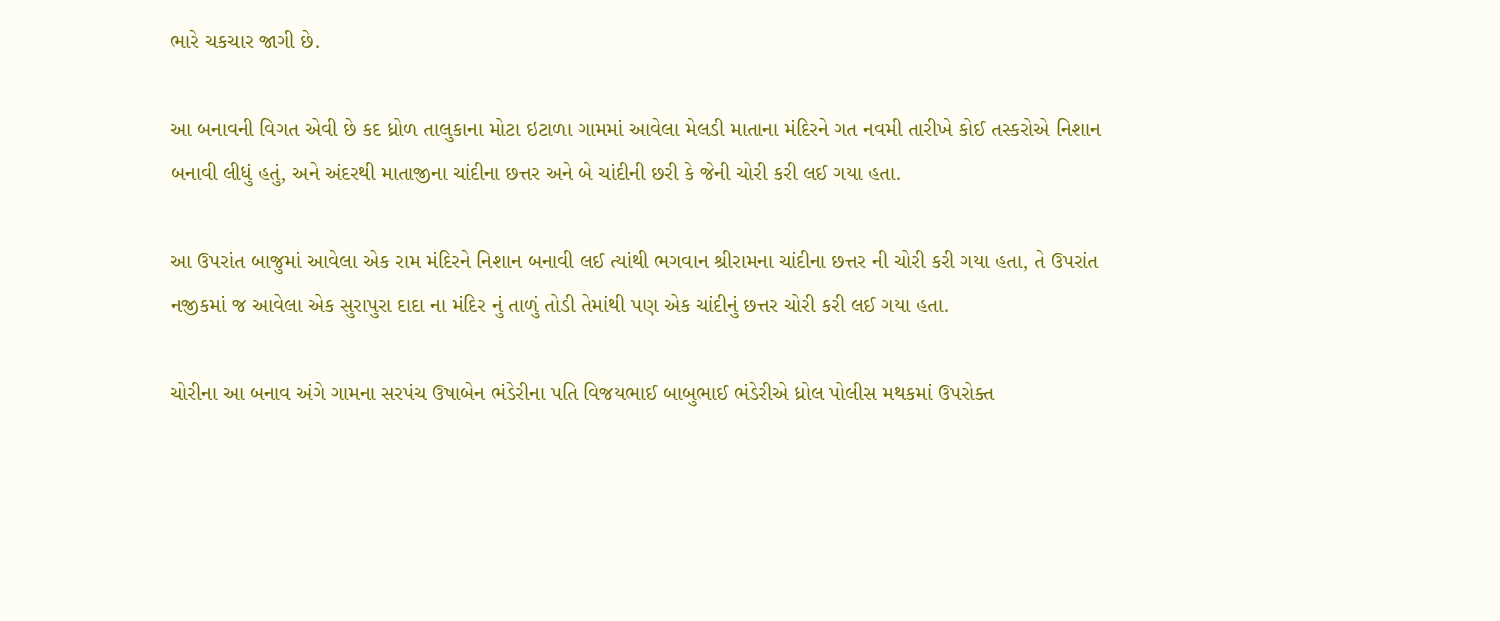ભારે ચકચાર જાગી છે.

આ બનાવની વિગત એવી છે કદ ધ્રોળ તાલુકાના મોટા ઇટાળા ગામમાં આવેલા મેલડી માતાના મંદિરને ગત નવમી તારીખે કોઈ તસ્કરોએ નિશાન બનાવી લીધું હતું, અને અંદરથી માતાજીના ચાંદીના છત્તર અને બે ચાંદીની છરી કે જેની ચોરી કરી લઈ ગયા હતા.

આ ઉપરાંત બાજુમાં આવેલા એક રામ મંદિરને નિશાન બનાવી લઈ ત્યાંથી ભગવાન શ્રીરામના ચાંદીના છત્તર ની ચોરી કરી ગયા હતા, તે ઉપરાંત નજીકમાં જ આવેલા એક સુરાપુરા દાદા ના મંદિર નું તાળું તોડી તેમાંથી પણ એક ચાંદીનું છત્તર ચોરી કરી લઈ ગયા હતા.

ચોરીના આ બનાવ અંગે ગામના સરપંચ ઉષાબેન ભંડેરીના પતિ વિજયભાઈ બાબુભાઈ ભંડેરીએ ધ્રોલ પોલીસ મથકમાં ઉપરોક્ત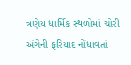ત્રણેય ધાર્મિક સ્થળોમાં ચોરી  અંગેની ફરિયાદ નોંધાવતાં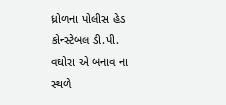ધ્રોળના પોલીસ હેડ કોન્સ્ટેબલ ડી.પી. વઘોરા એ બનાવ ના સ્થળે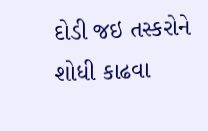દોડી જઇ તસ્કરોને શોધી કાઢવા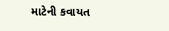માટેની કવાયત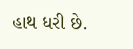હાથ ધરી છે.